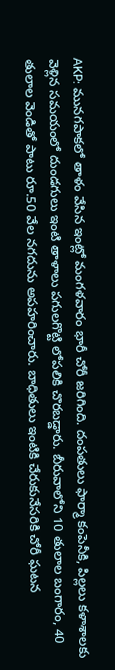AKP: మునగపాకలో తాళం వేసిన ఇంట్లో మంగళవారం భారీ చోరీ జరిగింది. దంపతులు ఫార్మా కంపెనీకి, పిల్లలు కళాశాలకు వెళ్లిన సమయంలో దుండగులు ఇంటి తాళాలు పగులగొట్టి లోపలికి చొరబడ్డారు. బీరువాలోని 10 తులాల బంగారం, 40 తులాల వెండితో పాటు రూ.50 వేల నగదును అపహరించారు. బాధితులు ఇంటికి చేరుకునేసరికి చోరీ ఘటన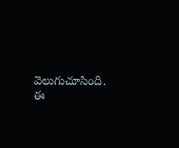వెలుగుచూసింది. ఈ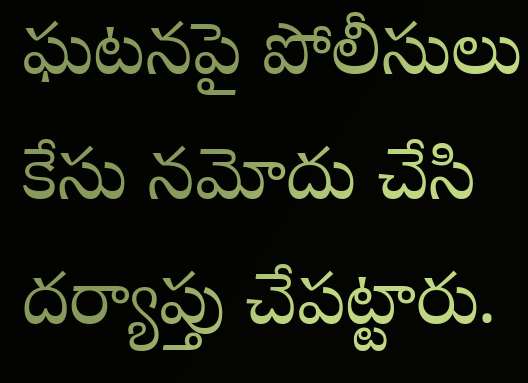ఘటనపై పోలీసులు కేసు నమోదు చేసి దర్యాప్తు చేపట్టారు.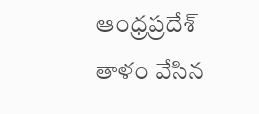ఆంధ్రప్రదేశ్
తాళం వేసిన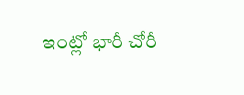ఇంట్లో భారీ చోరీ